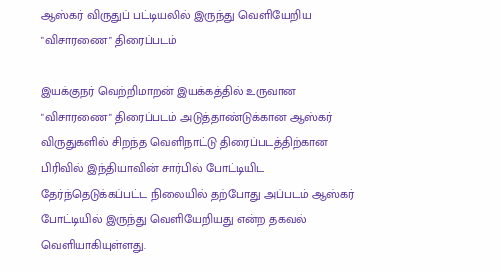ஆஸ்கர் விருதுப் பட்டியலில் இருந்து வெளியேறிய "விசாரணை" திரைப்படம்

இயக்குநர் வெற்றிமாறன் இயக்கத்தில் உருவான "விசாரணை" திரைப்படம் அடுத்தாண்டுக்கான ஆஸ்கர் விருதுகளில் சிறந்த வெளிநாட்டு திரைப்படத்திற்கான பிரிவில் இந்தியாவின் சார்பில் போட்டியிட தேர்ந்தெடுக்கப்பட்ட நிலையில் தற்போது அப்படம் ஆஸ்கர் போட்டியில் இருந்து வெளியேறியது என்ற தகவல் வெளியாகியுள்ளது.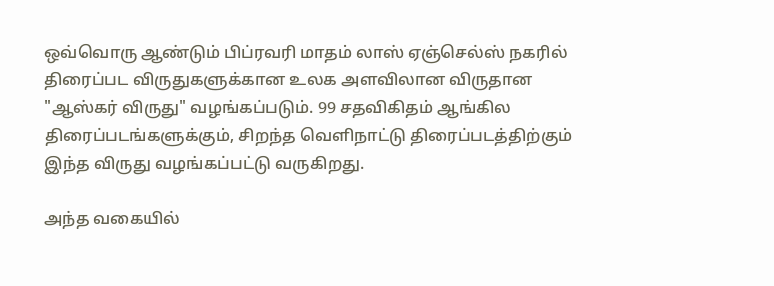ஒவ்வொரு ஆண்டும் பிப்ரவரி மாதம் லாஸ் ஏஞ்செல்ஸ் நகரில் திரைப்பட விருதுகளுக்கான உலக அளவிலான விருதான "ஆஸ்கர் விருது" வழங்கப்படும். 99 சதவிகிதம் ஆங்கில திரைப்படங்களுக்கும், சிறந்த வெளிநாட்டு திரைப்படத்திற்கும் இந்த விருது வழங்கப்பட்டு வருகிறது.

அந்த வகையில்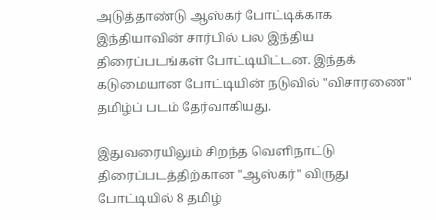அடுத்தாண்டு ஆஸ்கர் போட்டிக்காக இந்தியாவின் சார்பில் பல இந்திய திரைப்படங்கள் போட்டியிட்டன. இந்தக் கடுமையான போட்டியின் நடுவில் "விசாரணை" தமிழ்ப் படம் தேர்வாகியது.

இதுவரையிலும் சிறந்த வெளிநாட்டு திரைப்படத்திற்கான "ஆஸ்கர்" விருது போட்டியில் 8 தமிழ்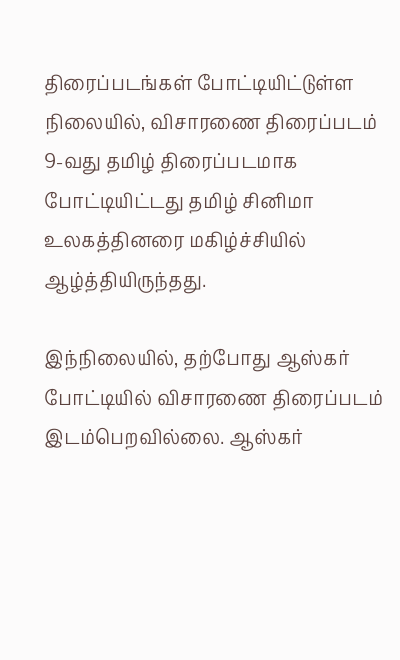திரைப்படங்கள் போட்டியிட்டுள்ள நிலையில், விசாரணை திரைப்படம் 9-வது தமிழ் திரைப்படமாக போட்டியிட்டது தமிழ் சினிமா உலகத்தினரை மகிழ்ச்சியில் ஆழ்த்தியிருந்தது.

இந்நிலையில், தற்போது ஆஸ்கர் போட்டியில் விசாரணை திரைப்படம் இடம்பெறவில்லை. ஆஸ்கர்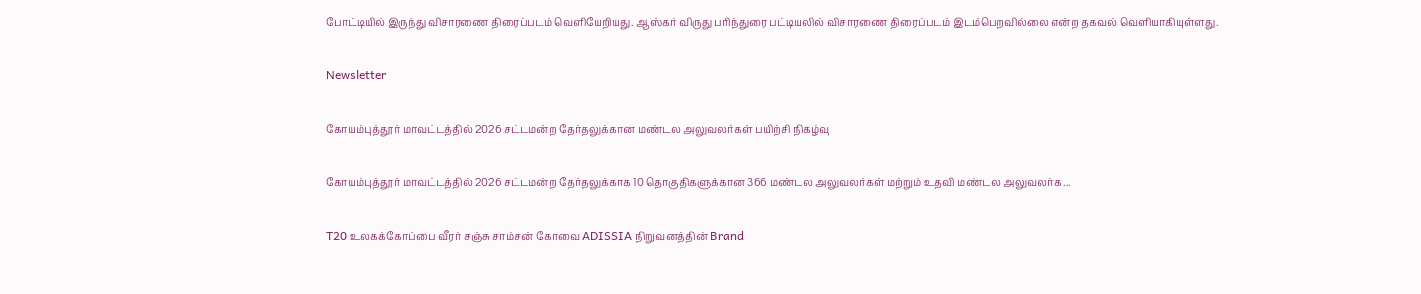போட்டியில் இருந்து விசாரணை திரைப்படம் வெளியேறியது. ஆஸ்கர் விருது பரிந்துரை பட்டியலில் விசாரணை திரைப்படம் இடம்பெறவில்லை என்ற தகவல் வெளியாகியுள்ளது.

Newsletter

கோயம்புத்தூர் மாவட்டத்தில் 2026 சட்டமன்ற தேர்தலுக்கான மண்டல அலுவலர்கள் பயிற்சி நிகழ்வு

கோயம்புத்தூர் மாவட்டத்தில் 2026 சட்டமன்ற தேர்தலுக்காக 10 தொகுதிகளுக்கான 366 மண்டல அலுவலர்கள் மற்றும் உதவி மண்டல அலுவலர்க...

T20 உலகக்கோப்பை வீரர் சஞ்சு சாம்சன் கோவை ADISSIA நிறுவனத்தின் Brand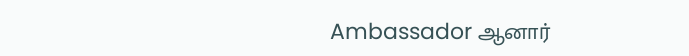Ambassador ஆனார்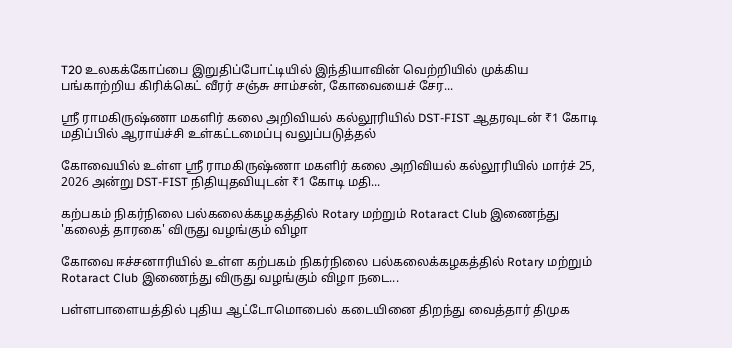T20 உலகக்கோப்பை இறுதிப்போட்டியில் இந்தியாவின் வெற்றியில் முக்கிய பங்காற்றிய கிரிக்கெட் வீரர் சஞ்சு சாம்சன், கோவையைச் சேர...

ஸ்ரீ ராமகிருஷ்ணா மகளிர் கலை அறிவியல் கல்லூரியில் DST-FIST ஆதரவுடன் ₹1 கோடி மதிப்பில் ஆராய்ச்சி உள்கட்டமைப்பு வலுப்படுத்தல்

கோவையில் உள்ள ஸ்ரீ ராமகிருஷ்ணா மகளிர் கலை அறிவியல் கல்லூரியில் மார்ச் 25, 2026 அன்று DST-FIST நிதியுதவியுடன் ₹1 கோடி மதி...

கற்பகம் நிகர்நிலை பல்கலைக்கழகத்தில் Rotary மற்றும் Rotaract Club இணைந்து 'கலைத் தாரகை' விருது வழங்கும் விழா

கோவை ஈச்சனாரியில் உள்ள கற்பகம் நிகர்நிலை பல்கலைக்கழகத்தில் Rotary மற்றும் Rotaract Club இணைந்து விருது வழங்கும் விழா நடை...

பள்ளபாளையத்தில் புதிய ஆட்டோமொபைல் கடையினை திறந்து வைத்தார் திமுக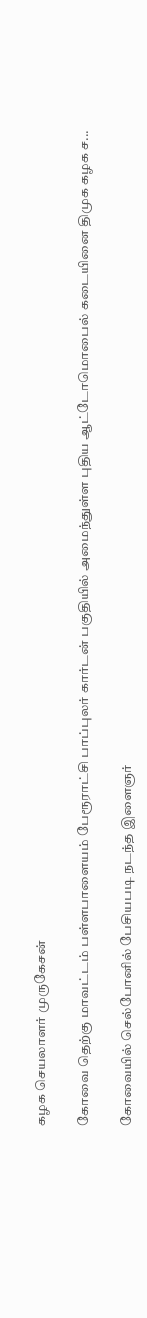கழக செயலாளர் முருகேசன்

கோவை தெற்கு மாவட்டம் பள்ளபாளையம் பேரூராட்சி பாப்புலர் கார்டன் பகுதியில் அமைந்துள்ள புதிய ஆட்டோமொபைல் கடையினை திமுக கழக ச...

கோவையில் செல்போனில் பேசியபடி நடந்த இளைஞர்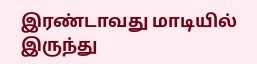இரண்டாவது மாடியில் இருந்து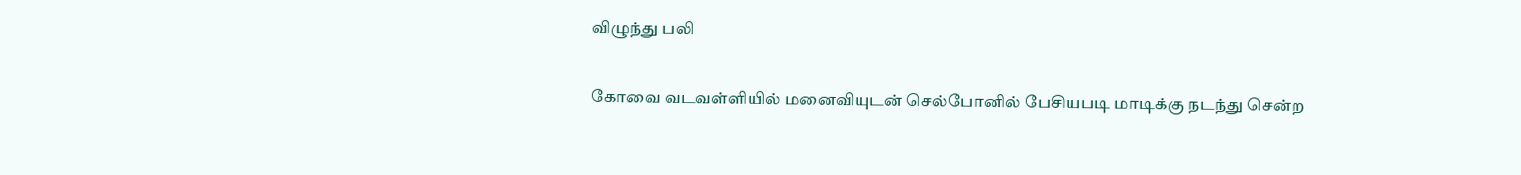விழுந்து பலி

கோவை வடவள்ளியில் மனைவியுடன் செல்போனில் பேசியபடி மாடிக்கு நடந்து சென்ற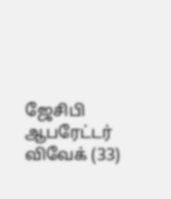ஜேசிபி ஆபரேட்டர் விவேக் (33)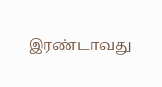இரண்டாவது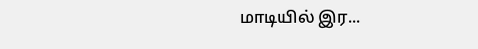மாடியில் இர...